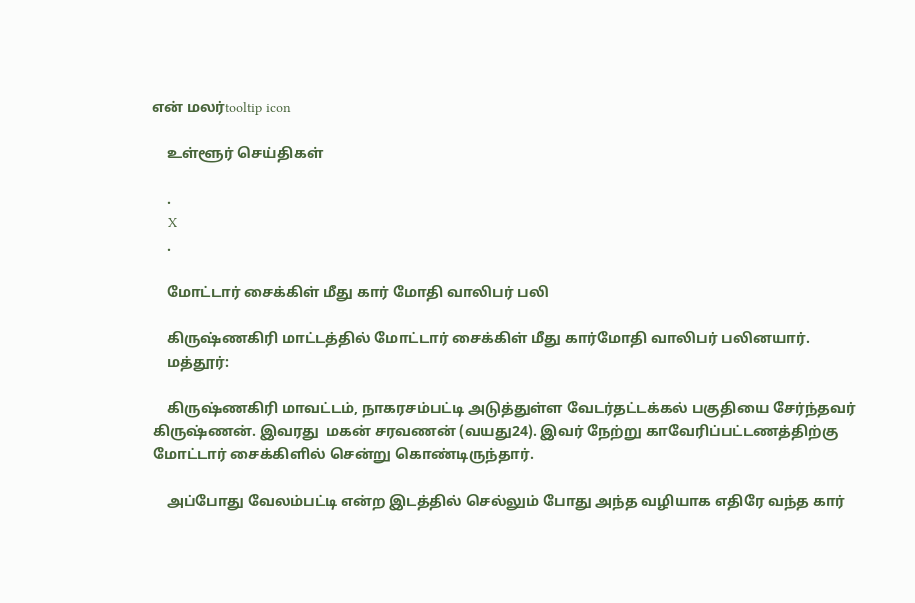என் மலர்tooltip icon

    உள்ளூர் செய்திகள்

    .
    X
    .

    மோட்டார் சைக்கிள் மீது கார் மோதி வாலிபர் பலி

    கிருஷ்ணகிரி மாட்டத்தில் மோட்டார் சைக்கிள் மீது கார்மோதி வாலிபர் பலினயார்.
    மத்தூர்:

    கிருஷ்ணகிரி மாவட்டம், நாகரசம்பட்டி அடுத்துள்ள வேடர்தட்டக்கல் பகுதியை சேர்ந்தவர் கிருஷ்ணன். இவரது  மகன் சரவணன் (வயது24). இவர் நேற்று காவேரிப்பட்டணத்திற்கு மோட்டார் சைக்கிளில் சென்று கொண்டிருந்தார்.

    அப்போது வேலம்பட்டி என்ற இடத்தில் செல்லும் போது அந்த வழியாக எதிரே வந்த கார்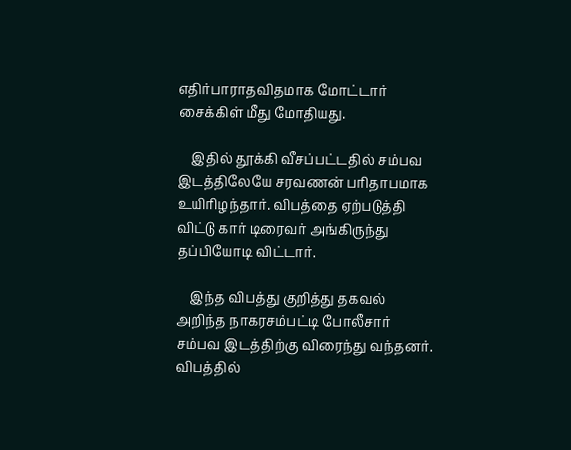எதிர்பாராதவிதமாக மோட்டார் சைக்கிள் மீது மோதியது.

    இதில் தூக்கி வீசப்பட்டதில் சம்பவ இடத்திலேயே சரவணன் பரிதாபமாக உயிரிழந்தார். விபத்தை ஏற்படுத்தி விட்டு கார் டிரைவர் அங்கிருந்து தப்பியோடி விட்டார்.

    இந்த விபத்து குறித்து தகவல் அறிந்த நாகரசம்பட்டி போலீசார் சம்பவ இடத்திற்கு விரைந்து வந்தனர். விபத்தில்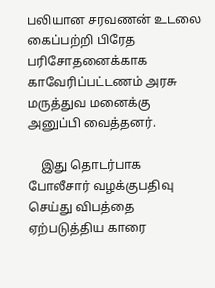பலியான சரவணன் உடலை கைப்பற்றி பிரேத பரிசோதனைக்காக காவேரிப்பட்டணம் அரசு மருத்துவ மனைக்கு அனுப்பி வைத்தனர்.

    இது தொடர்பாக போலீசார் வழக்குபதிவு செய்து விபத்தை ஏற்படுத்திய காரை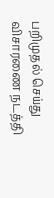பறிமுதல் செய்து விசாரணை நடத்தி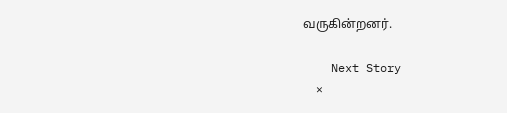வருகின்றனர்.

    Next Story
    ×